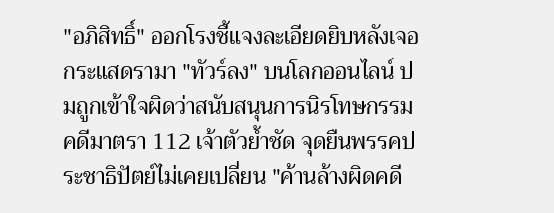"อภิสิทธิ์" ออกโรงชี้แจงละเอียดยิบหลังเจอกระแสดรามา "ทัวร์ลง" บนโลกออนไลน์ ปมถูกเข้าใจผิดว่าสนับสนุนการนิรโทษกรรมคดีมาตรา 112 เจ้าตัวย้ำชัด จุดยืนพรรคประชาธิปัตย์ไม่เคยเปลี่ยน "ค้านล้างผิดคดี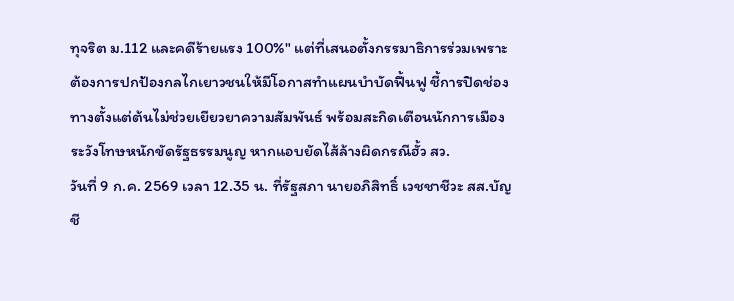ทุจริต ม.112 และคดีร้ายแรง 100%" แต่ที่เสนอตั้งกรรมาธิการร่วมเพราะต้องการปกป้องกลไกเยาวชนให้มีโอกาสทำแผนบำบัดฟื้นฟู ชี้การปิดช่องทางตั้งแต่ต้นไม่ช่วยเยียวยาความสัมพันธ์ พร้อมสะกิดเตือนนักการเมืองระวังโทษหนักขัดรัฐธรรมนูญ หากแอบยัดไส้ล้างผิดกรณีฮั้ว สว.
วันที่ 9 ก.ค. 2569 เวลา 12.35 น. ที่รัฐสภา นายอภิสิทธิ์ เวชชาชีวะ สส.บัญชี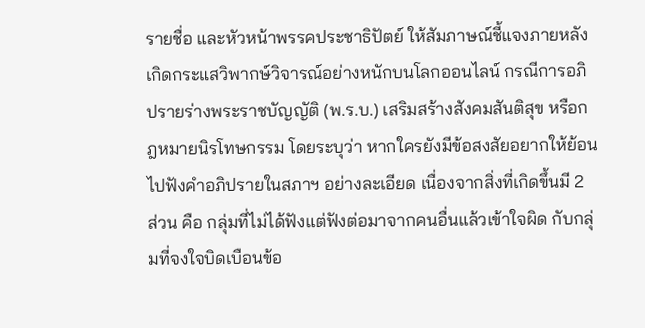รายชื่อ และหัวหน้าพรรคประชาธิปัตย์ ให้สัมภาษณ์ชี้แจงภายหลังเกิดกระแสวิพากษ์วิจารณ์อย่างหนักบนโลกออนไลน์ กรณีการอภิปรายร่างพระราชบัญญัติ (พ.ร.บ.) เสริมสร้างสังคมสันติสุข หรือกฎหมายนิรโทษกรรม โดยระบุว่า หากใครยังมีข้อสงสัยอยากให้ย้อนไปฟังคำอภิปรายในสภาฯ อย่างละเอียด เนื่องจากสิ่งที่เกิดขึ้นมี 2 ส่วน คือ กลุ่มที่ไม่ได้ฟังแต่ฟังต่อมาจากคนอื่นแล้วเข้าใจผิด กับกลุ่มที่จงใจบิดเบือนข้อ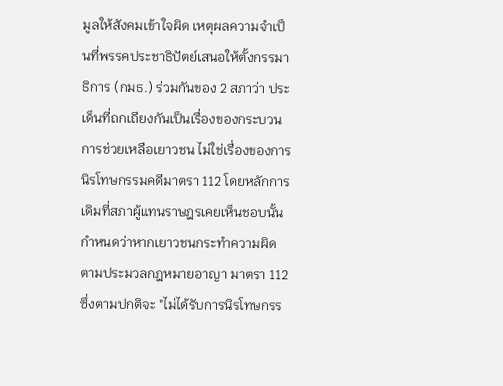มูลให้สังคมเข้าใจผิด เหตุผลความจำเป็นที่พรรคประชาธิปัตย์เสนอให้ตั้งกรรมาธิการ (กมธ.) ร่วมกันของ 2 สภาว่า ประเด็นที่ถกเถียงกันเป็นเรื่องของกระบวนการช่วยเหลือเยาวชน ไม่ใช่เรื่องของการนิรโทษกรรมคดีมาตรา 112 โดยหลักการเดิมที่สภาผู้แทนราษฎรเคยเห็นชอบนั้น กำหนดว่าหากเยาวชนกระทำความผิดตามประมวลกฎหมายอาญา มาตรา 112 ซึ่งตามปกติจะ "ไม่ได้รับการนิรโทษกรร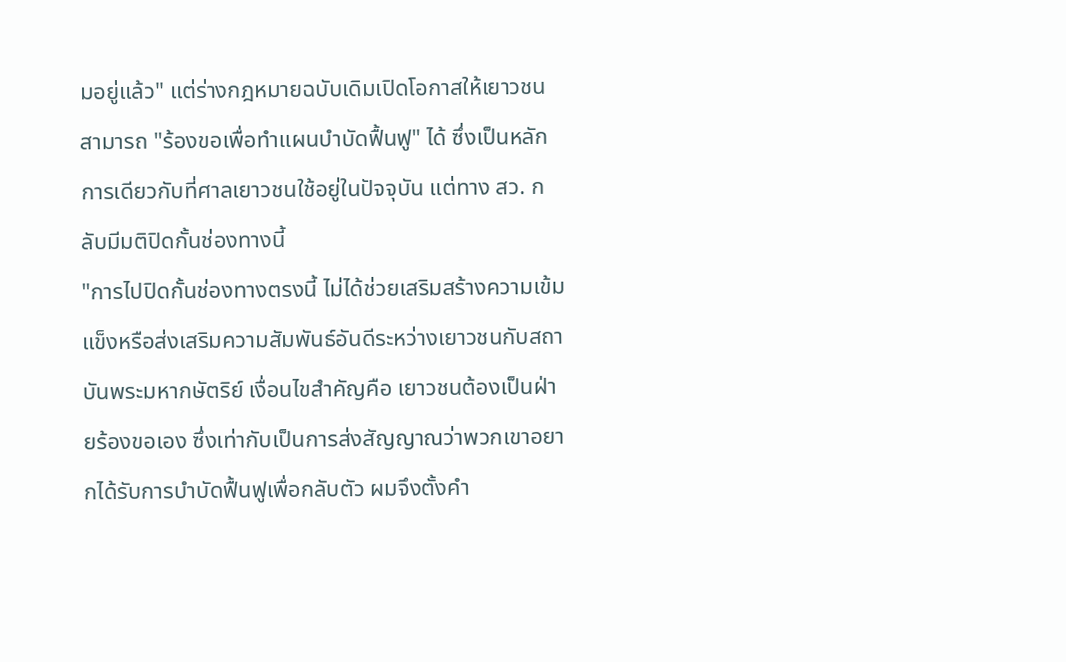มอยู่แล้ว" แต่ร่างกฎหมายฉบับเดิมเปิดโอกาสให้เยาวชนสามารถ "ร้องขอเพื่อทำแผนบำบัดฟื้นฟู" ได้ ซึ่งเป็นหลักการเดียวกับที่ศาลเยาวชนใช้อยู่ในปัจจุบัน แต่ทาง สว. กลับมีมติปิดกั้นช่องทางนี้
"การไปปิดกั้นช่องทางตรงนี้ ไม่ได้ช่วยเสริมสร้างความเข้มแข็งหรือส่งเสริมความสัมพันธ์อันดีระหว่างเยาวชนกับสถาบันพระมหากษัตริย์ เงื่อนไขสำคัญคือ เยาวชนต้องเป็นฝ่ายร้องขอเอง ซึ่งเท่ากับเป็นการส่งสัญญาณว่าพวกเขาอยากได้รับการบำบัดฟื้นฟูเพื่อกลับตัว ผมจึงตั้งคำ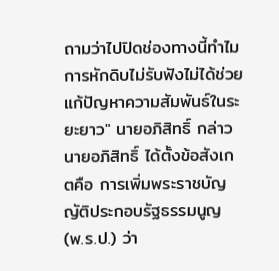ถามว่าไปปิดช่องทางนี้ทำไม การหักดิบไม่รับฟังไม่ได้ช่วยแก้ปัญหาความสัมพันธ์ในระยะยาว" นายอภิสิทธิ์ กล่าว
นายอภิสิทธิ์ ได้ตั้งข้อสังเกตคือ การเพิ่มพระราชบัญญัติประกอบรัฐธรรมนูญ (พ.ร.ป.) ว่า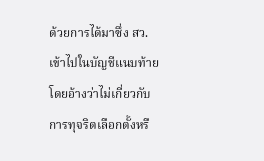ด้วยการได้มาซึ่ง สว. เข้าไปในบัญชีแนบท้าย โดยอ้างว่าไม่เกี่ยวกับการทุจริตเลือกตั้งหรื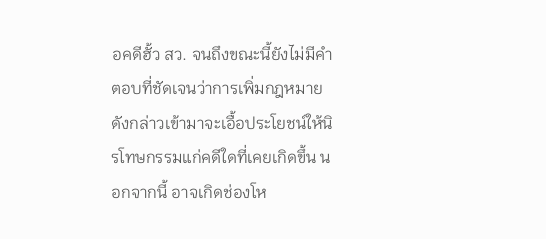อคดีฮั้ว สว. จนถึงขณะนี้ยังไม่มีคำตอบที่ชัดเจนว่าการเพิ่มกฎหมายดังกล่าวเข้ามาจะเอื้อประโยชน์ให้นิรโทษกรรมแก่คดีใดที่เคยเกิดขึ้น นอกจากนี้ อาจเกิดช่องโห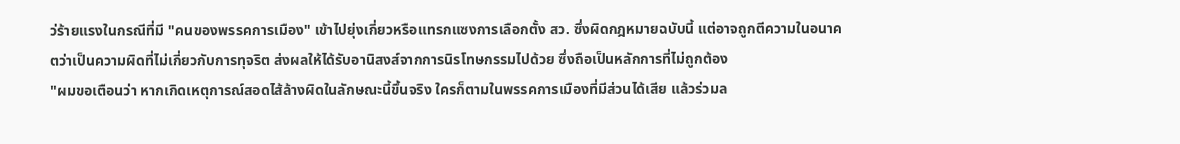ว่ร้ายแรงในกรณีที่มี "คนของพรรคการเมือง" เข้าไปยุ่งเกี่ยวหรือแทรกแซงการเลือกตั้ง สว. ซึ่งผิดกฎหมายฉบับนี้ แต่อาจถูกตีความในอนาคตว่าเป็นความผิดที่ไม่เกี่ยวกับการทุจริต ส่งผลให้ได้รับอานิสงส์จากการนิรโทษกรรมไปด้วย ซึ่งถือเป็นหลักการที่ไม่ถูกต้อง
"ผมขอเตือนว่า หากเกิดเหตุการณ์สอดไส้ล้างผิดในลักษณะนี้ขึ้นจริง ใครก็ตามในพรรคการเมืองที่มีส่วนได้เสีย แล้วร่วมล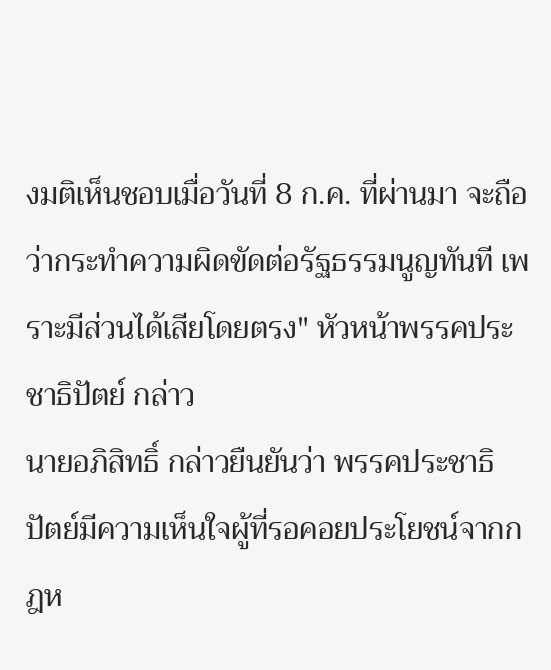งมติเห็นชอบเมื่อวันที่ 8 ก.ค. ที่ผ่านมา จะถือว่ากระทำความผิดขัดต่อรัฐธรรมนูญทันที เพราะมีส่วนได้เสียโดยตรง" หัวหน้าพรรคประชาธิปัตย์ กล่าว
นายอภิสิทธิ์ กล่าวยืนยันว่า พรรคประชาธิปัตย์มีความเห็นใจผู้ที่รอคอยประโยชน์จากกฎห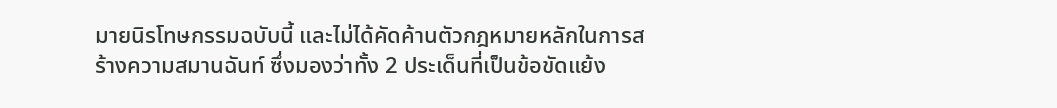มายนิรโทษกรรมฉบับนี้ และไม่ได้คัดค้านตัวกฎหมายหลักในการสร้างความสมานฉันท์ ซึ่งมองว่าทั้ง 2 ประเด็นที่เป็นข้อขัดแย้ง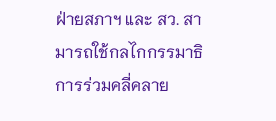ฝ่ายสภาฯ และ สว. สามารถใช้กลไกกรรมาธิการร่วมคลี่คลาย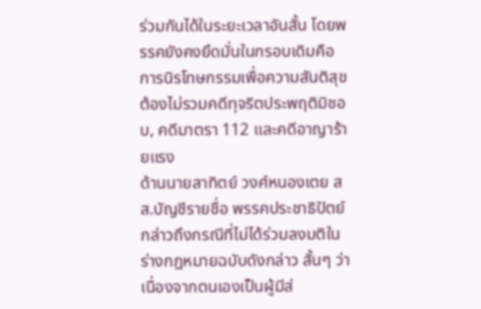ร่วมกันได้ในระยะเวลาอันสั้น โดยพรรคยังคงยึดมั่นในกรอบเดิมคือ การนิรโทษกรรมเพื่อความสันติสุขต้องไม่รวมคดีทุจริตประพฤติมิชอบ, คดีมาตรา 112 และคดีอาญาร้ายแรง
ด้านนายสาทิตย์ วงศ์หนองเตย สส.บัญชีรายชื่อ พรรคประชาธิปัตย์ กล่าวถึงกรณีที่ไม่ได้ร่วมลงมติในร่างกฎหมายฉบับดังกล่าว สั้นๆ ว่า เนื่องจากตนเองเป็นผู้มีส่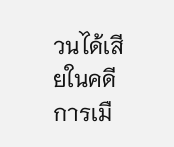วนได้เสียในคดีการเมื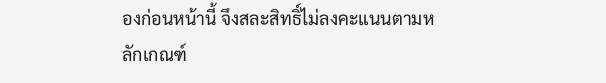องก่อนหน้านี้ จึงสละสิทธิ์ไม่ลงคะแนนตามหลักเกณฑ์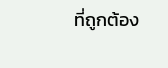ที่ถูกต้อง